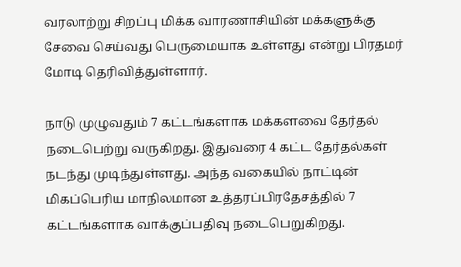வரலாற்று சிறப்பு மிக்க வாரணாசியின் மக்களுக்கு சேவை செய்வது பெருமையாக உள்ளது என்று பிரதமர் மோடி தெரிவித்துள்ளார்.

நாடு முழுவதும் 7 கட்டங்களாக மக்களவை தேர்தல் நடைபெற்று வருகிறது. இதுவரை 4 கட்ட தேர்தல்கள் நடந்து முடிந்துள்ளது. அந்த வகையில் நாட்டின் மிகப்பெரிய மாநிலமான உத்தரப்பிரதேசத்தில் 7 கட்டங்களாக வாக்குப்பதிவு நடைபெறுகிறது.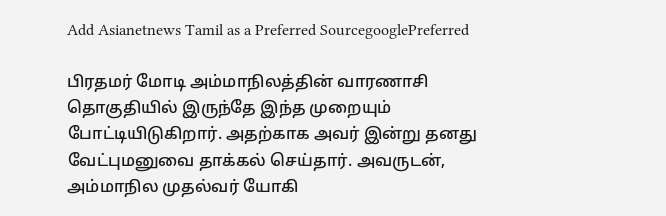Add Asianetnews Tamil as a Preferred SourcegooglePreferred

பிரதமர் மோடி அம்மாநிலத்தின் வாரணாசி தொகுதியில் இருந்தே இந்த முறையும் போட்டியிடுகிறார். அதற்காக அவர் இன்று தனது வேட்புமனுவை தாக்கல் செய்தார். அவருடன், அம்மாநில முதல்வர் யோகி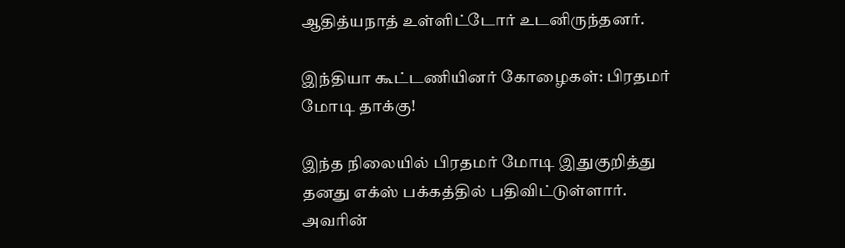ஆதித்யநாத் உள்ளிட்டோர் உடனிருந்தனர்.

இந்தியா கூட்டணியினர் கோழைகள்: பிரதமர் மோடி தாக்கு!

இந்த நிலையில் பிரதமர் மோடி இதுகுறித்து தனது எக்ஸ் பக்கத்தில் பதிவிட்டுள்ளார். அவரின்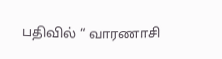பதிவில் “ வாரணாசி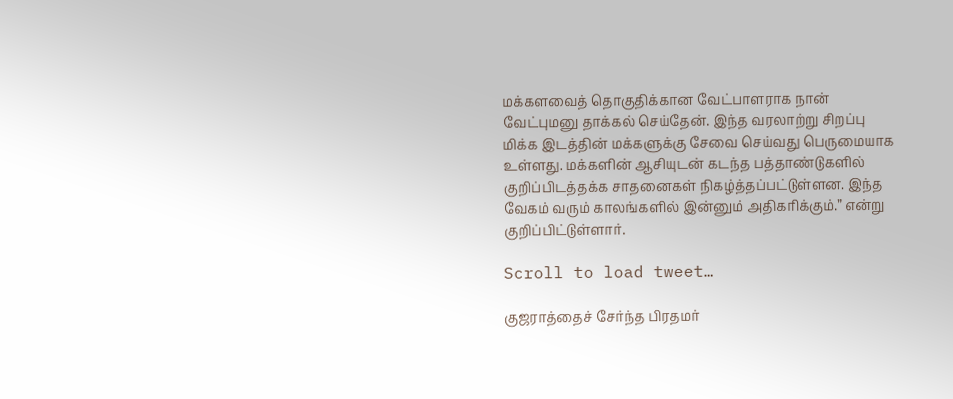மக்களவைத் தொகுதிக்கான வேட்பாளராக நான் வேட்புமனு தாக்கல் செய்தேன். இந்த வரலாற்று சிறப்பு மிக்க இடத்தின் மக்களுக்கு சேவை செய்வது பெருமையாக உள்ளது. மக்களின் ஆசியுடன் கடந்த பத்தாண்டுகளில் குறிப்பிடத்தக்க சாதனைகள் நிகழ்த்தப்பட்டுள்ளன. இந்த வேகம் வரும் காலங்களில் இன்னும் அதிகரிக்கும்.” என்று குறிப்பிட்டுள்ளார்.

Scroll to load tweet…

குஜராத்தைச் சேர்ந்த பிரதமர்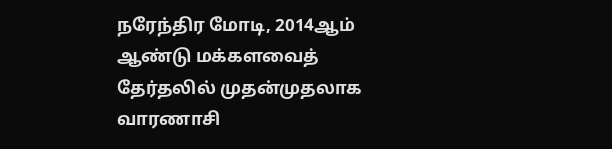நரேந்திர மோடி, 2014ஆம் ஆண்டு மக்களவைத் தேர்தலில் முதன்முதலாக வாரணாசி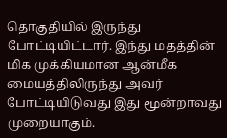தொகுதியில் இருந்து போட்டியிட்டார். இந்து மதத்தின் மிக முக்கியமான ஆன்மீக மையத்திலிருந்து அவர் போட்டியிடுவது இது மூன்றாவது முறையாகும்.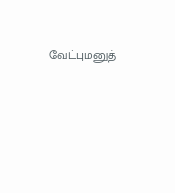வேட்புமனுத்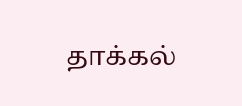தாக்கல்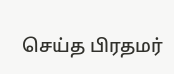செய்த பிரதமர்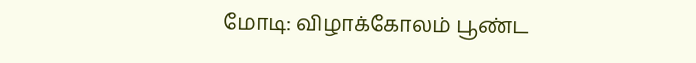மோடி: விழாக்கோலம் பூண்ட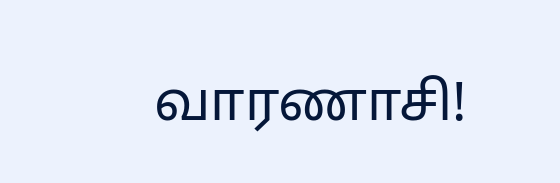வாரணாசி!